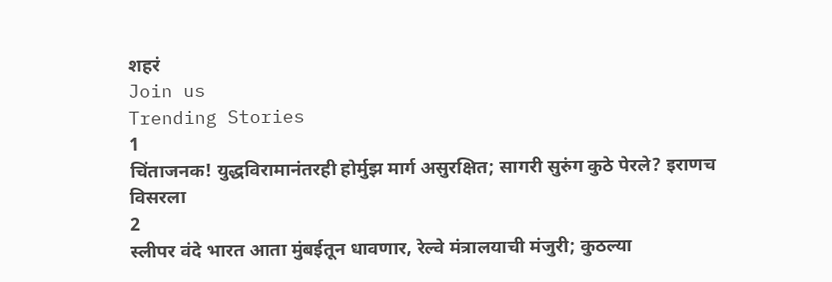शहरं
Join us
Trending Stories
1
चिंताजनक! युद्धविरामानंतरही होर्मुझ मार्ग असुरक्षित; सागरी सुरुंग कुठे पेरले? इराणच विसरला
2
स्लीपर वंदे भारत आता मुंबईतून धावणार, रेल्वे मंत्रालयाची मंजुरी; कुठल्या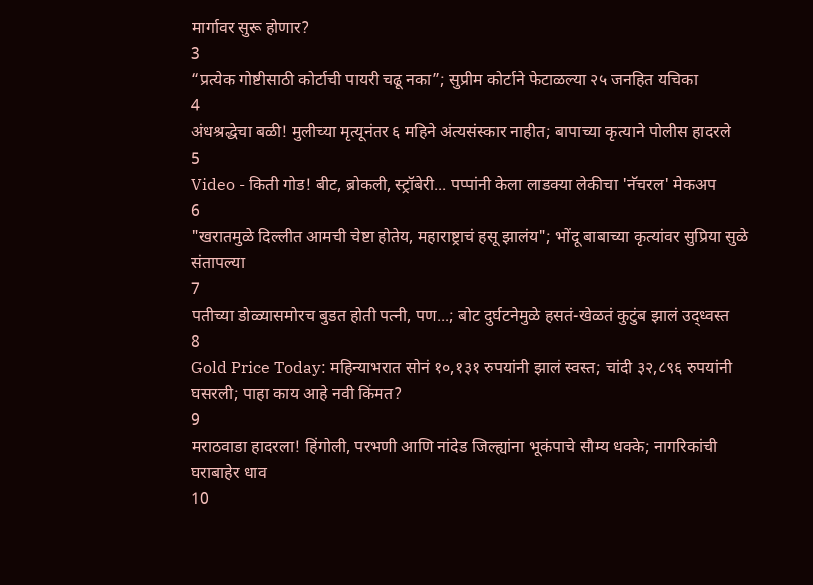मार्गावर सुरू होणार?
3
“प्रत्येक गोष्टीसाठी कोर्टाची पायरी चढू नका”; सुप्रीम कोर्टाने फेटाळल्या २५ जनहित यचिका
4
अंधश्रद्धेचा बळी! मुलीच्या मृत्यूनंतर ६ महिने अंत्यसंस्कार नाहीत; बापाच्या कृत्याने पोलीस हादरले
5
Video - किती गोड! बीट, ब्रोकली, स्ट्रॉबेरी... पप्पांनी केला लाडक्या लेकीचा 'नॅचरल' मेकअप
6
"खरातमुळे दिल्लीत आमची चेष्टा होतेय, महाराष्ट्राचं हसू झालंय"; भोंदू बाबाच्या कृत्यांवर सुप्रिया सुळे संतापल्या
7
पतीच्या डोळ्यासमोरच बुडत होती पत्नी, पण...; बोट दुर्घटनेमुळे हसतं-खेळतं कुटुंब झालं उद्ध्वस्त
8
Gold Price Today: महिन्याभरात सोनं १०,१३१ रुपयांनी झालं स्वस्त; चांदी ३२,८९६ रुपयांनी घसरली; पाहा काय आहे नवी किंमत?
9
मराठवाडा हादरला! हिंगोली, परभणी आणि नांदेड जिल्ह्यांना भूकंपाचे सौम्य धक्के; नागरिकांची घराबाहेर धाव
10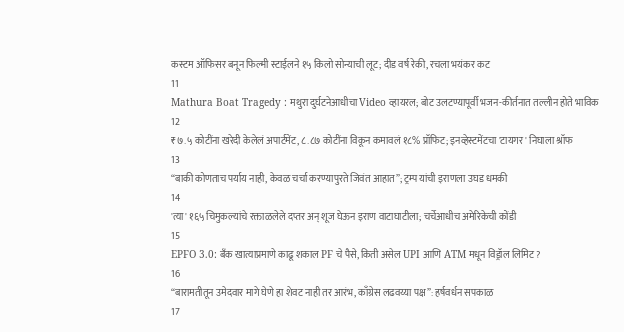कस्टम ऑफिसर बनून फिल्मी स्टाईलने १५ किलो सोन्याची लूट; दीड वर्ष रेकी, रचला भयंकर कट
11
Mathura Boat Tragedy : मथुरा दुर्घटनेआधीचा Video व्हायरल; बोट उलटण्यापूर्वी भजन-कीर्तनात तल्लीन होते भाविक
12
₹७.५ कोटींना खरेदी केलेलं अपार्टमेंट, ८.८७ कोटींना विकून कमावलं १८% प्रॉफिट; इनव्हेस्टमेंटचा 'टायगर' निघाला श्रॉफ
13
“बाकी कोणताच पर्याय नाही, केवळ चर्चा करण्यापुरते जिवंत आहात”; ट्रम्प यांची इराणला उघड धमकी
14
'त्या' १६५ चिमुकल्यांचे रक्ताळलेले दप्तर अन् शूज घेऊन इराण वाटाघाटीला; चर्चेआधीच अमेरिकेची कोंडी
15
EPFO 3.0: बँक खात्याप्रमाणे काढू शकाल PF चे पैसे, किती असेल UPI आणि ATM मधून विड्रॉल लिमिट?
16
“बारामतीतून उमेदवार मागे घेणे हा शेवट नाही तर आरंभ, काँग्रेस लढवय्या पक्ष”: हर्षवर्धन सपकाळ
17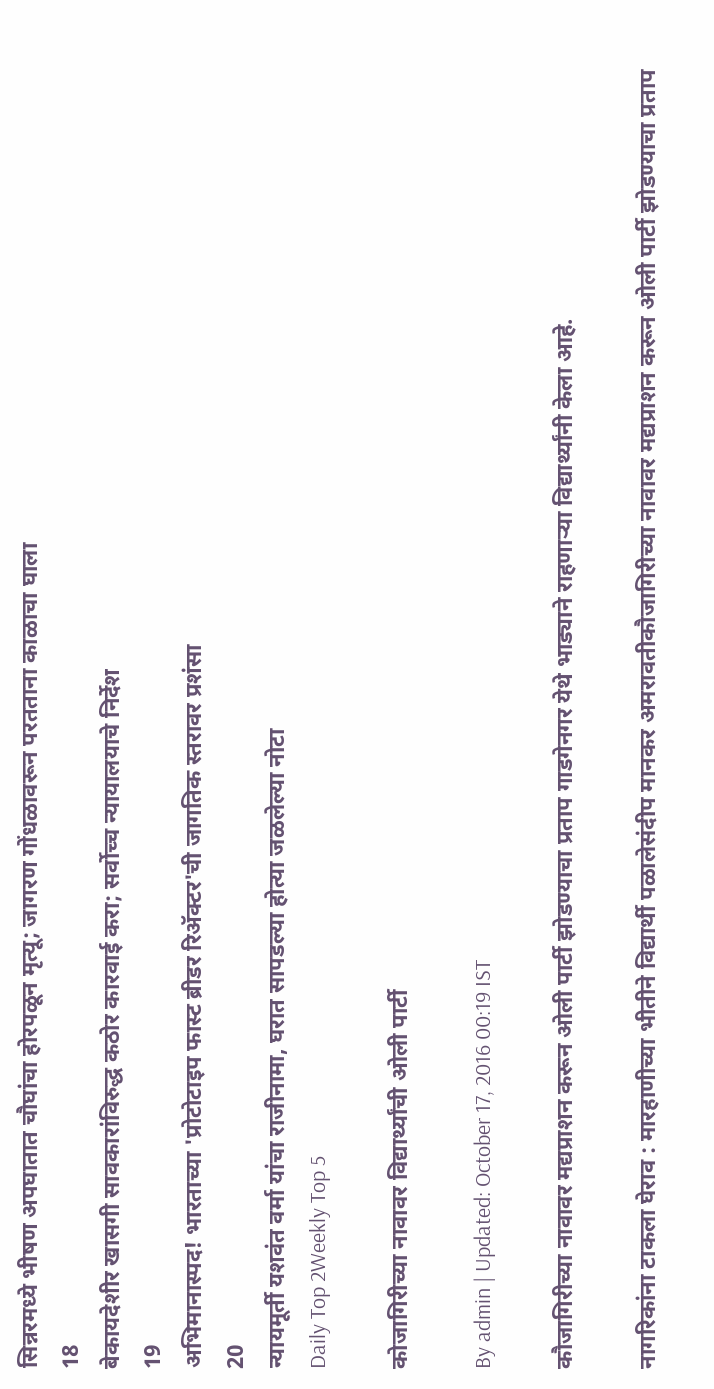सिन्नरमध्ये भीषण अपघातात चौघांचा होरपळून मृत्यू; जागरण गोंधळावरून परतताना काळाचा घाला
18
बेकायदेशीर खासगी सावकारांविरुद्ध कठोर कारवाई करा; सर्वोच्च न्यायालयाचे निर्देश
19
अभिमानास्पद! भारताच्या 'प्रोटोटाइप फास्ट ब्रीडर रिॲक्टर'ची जागतिक स्तरावर प्रशंसा
20
न्यायमूर्ती यशवंत वर्मा यांचा राजीनामा, घरात सापडल्या होत्या जळलेल्या नोटा
Daily Top 2Weekly Top 5

कोजागिरीच्या नावावर विद्यार्थ्यांची ओली पार्टी

By admin | Updated: October 17, 2016 00:19 IST

कौजागिरीच्या नावावर मद्यप्राशन करून ओली पार्टी झोडण्याचा प्रताप गाडगेनगर येथे भाड्याने राहणाऱ्या विद्यार्थ्यांनी केला आहे.

नागरिकांना टाकला घेराव : मारहाणीच्या भीतीने विद्यार्थी पळालेसंदीप मानकर अमरावतीकौजागिरीच्या नावावर मद्यप्राशन करून ओली पार्टी झोडण्याचा प्रताप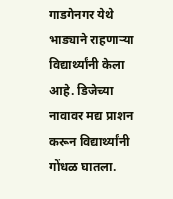गाडगेनगर येथे भाड्याने राहणाऱ्या विद्यार्थ्यांनी केला आहे. डिजेच्या नावावर मद्य प्राशन करून विद्यार्थ्यांनी गोंधळ घातला.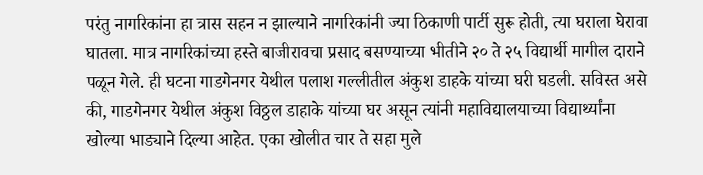परंतु नागरिकांना हा त्रास सहन न झाल्याने नागरिकांनी ज्या ठिकाणी पार्टी सुरू होती, त्या घराला घेरावा घातला. मात्र नागरिकांच्या हस्ते बाजीरावचा प्रसाद बसण्याच्या भीतीने २० ते २५ विद्यार्थी मागील दाराने पळून गेले. ही घटना गाडगेनगर येथील पलाश गल्लीतील अंकुश डाहके यांच्या घरी घडली. सविस्त असे की, गाडगेनगर येथील अंकुश विठ्ठल डाहाके यांच्या घर असून त्यांनी महाविद्यालयाच्या विद्यार्थ्यांना खोल्या भाड्याने दिल्या आहेत. एका खोलीत चार ते सहा मुले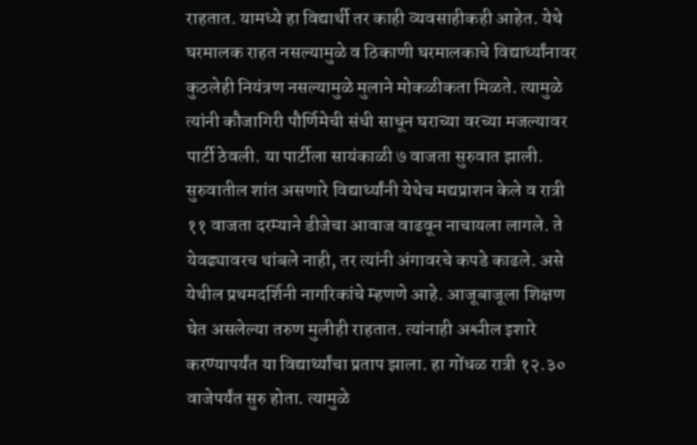राहतात. यामध्ये हा विद्यार्थी तर काही व्यवसाहीकही आहेत. येथे घरमालक राहत नसल्यामुळे व ठिकाणी घरमालकाचे विद्यार्थ्यांनावर कुठलेही नियंत्रण नसल्यामुळे मुलाने मोकळीकता मिळते. त्यामुळे त्यांनी कौजागिरी पौर्णिमेची संधी साधून घराच्या वरच्या मजल्यावर पार्टी ठेवली. या पार्टीला सायंकाळी ७ वाजता सुरुवात झाली. सुरुवातील शांत असणारे विद्यार्थ्यांनी येथेच मद्यप्राशन केले व रात्री ११ वाजता दरम्याने डीजेचा आवाज वाढवून नाचायला लागले. ते येवढ्यावरच थांबले नाही, तर त्यांनी अंगावरचे कपडे काढले. असे येथील प्रथमदर्शिनी नागरिकांचे म्हणणे आहे. आजूबाजूला शिक्षण घेत असलेल्या तरुण मुलीही राहतात. त्यांनाही अश्लील इशारे करण्यापर्यंत या विद्यार्थ्यांचा प्रताप झाला. हा गोंधळ रात्री १२.३० वाजेपर्यंत सुरु होता. त्यामुळे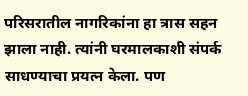परिसरातील नागरिकांना हा त्रास सहन झाला नाही. त्यांनी घरमालकाशी संपर्क साधण्याचा प्रयत्न केला. पण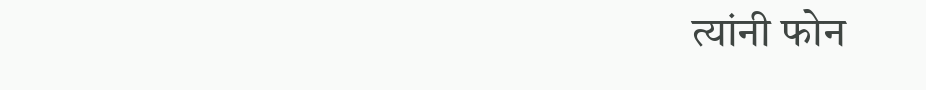त्यांनी फोन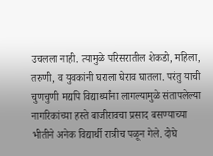उचलला नाही. त्यामुळे परिसरातील शेकडो, महिला, तरुणी, व युवकांनी घराला घेराव घातला. परंतु याची चुणचुणी मद्यपि विद्यार्थ्यांना लागल्यामुळे संतापलेल्या नागरिकांच्या हस्ते बाजीरावचा प्रसाद बसण्याच्या भीतीने अनेक विद्यार्थी रात्रीच पळून गेले. दोघे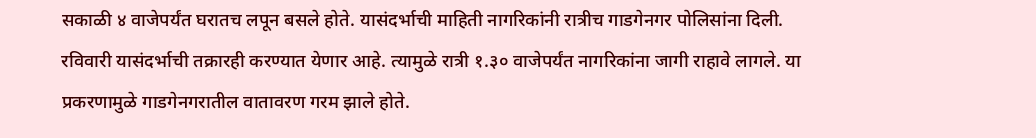सकाळी ४ वाजेपर्यंत घरातच लपून बसले होते. यासंदर्भाची माहिती नागरिकांनी रात्रीच गाडगेनगर पोलिसांना दिली. रविवारी यासंदर्भाची तक्रारही करण्यात येणार आहे. त्यामुळे रात्री १.३० वाजेपर्यंत नागरिकांना जागी राहावे लागले. या प्रकरणामुळे गाडगेनगरातील वातावरण गरम झाले होते.